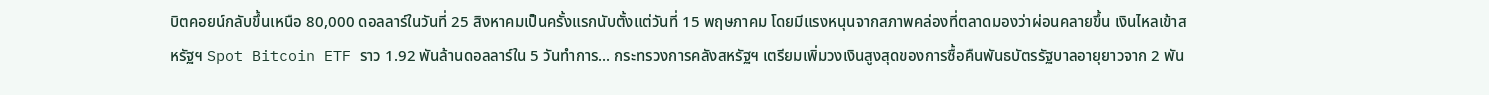บิตคอยน์กลับขึ้นเหนือ 80,000 ดอลลาร์ในวันที่ 25 สิงหาคมเป็นครั้งแรกนับตั้งแต่วันที่ 15 พฤษภาคม โดยมีแรงหนุนจากสภาพคล่องที่ตลาดมองว่าผ่อนคลายขึ้น เงินไหลเข้าสหรัฐฯ Spot Bitcoin ETF ราว 1.92 พันล้านดอลลาร์ใน 5 วันทำการ... กระทรวงการคลังสหรัฐฯ เตรียมเพิ่มวงเงินสูงสุดของการซื้อคืนพันธบัตรรัฐบาลอายุยาวจาก 2 พัน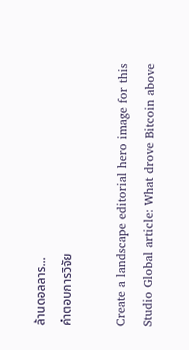ล้านดอลลาร...
คำตอบการวิจัย

Create a landscape editorial hero image for this Studio Global article: What drove Bitcoin above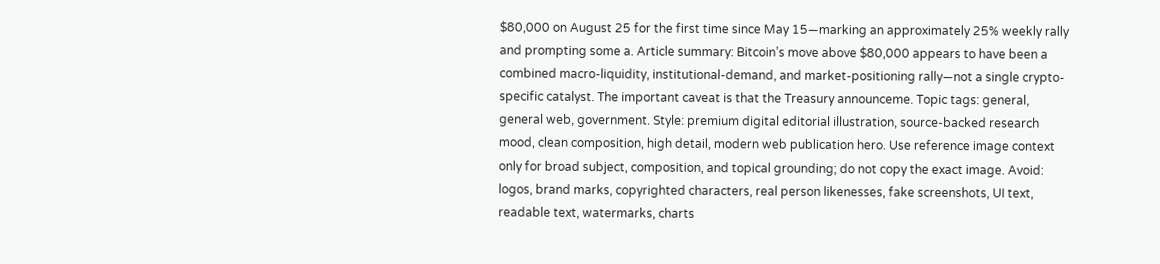$80,000 on August 25 for the first time since May 15—marking an approximately 25% weekly rally and prompting some a. Article summary: Bitcoin’s move above $80,000 appears to have been a combined macro-liquidity, institutional-demand, and market-positioning rally—not a single crypto-specific catalyst. The important caveat is that the Treasury announceme. Topic tags: general, general web, government. Style: premium digital editorial illustration, source-backed research mood, clean composition, high detail, modern web publication hero. Use reference image context only for broad subject, composition, and topical grounding; do not copy the exact image. Avoid: logos, brand marks, copyrighted characters, real person likenesses, fake screenshots, UI text, readable text, watermarks, charts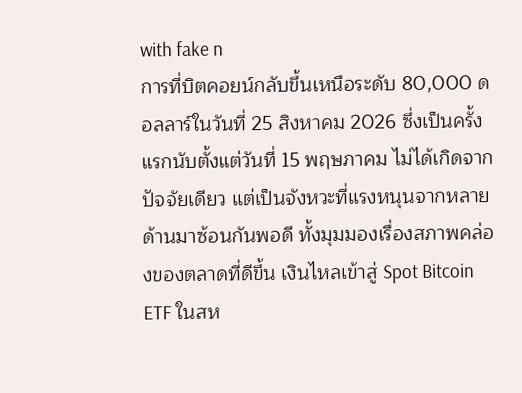with fake n
การที่บิตคอยน์กลับขึ้นเหนือระดับ 80,000 ดอลลาร์ในวันที่ 25 สิงหาคม 2026 ซึ่งเป็นครั้งแรกนับตั้งแต่วันที่ 15 พฤษภาคม ไม่ได้เกิดจากปัจจัยเดียว แต่เป็นจังหวะที่แรงหนุนจากหลายด้านมาซ้อนกันพอดี ทั้งมุมมองเรื่องสภาพคล่องของตลาดที่ดีขึ้น เงินไหลเข้าสู่ Spot Bitcoin ETF ในสห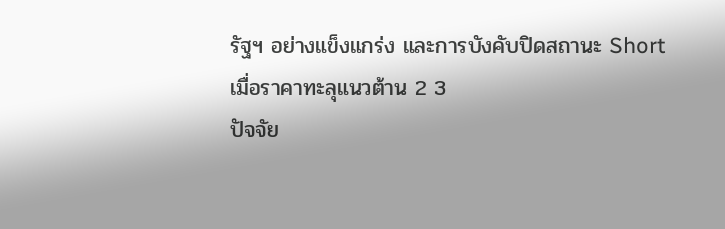รัฐฯ อย่างแข็งแกร่ง และการบังคับปิดสถานะ Short เมื่อราคาทะลุแนวต้าน 2 3
ปัจจัย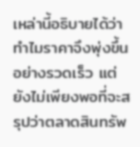เหล่านี้อธิบายได้ว่าทำไมราคาจึงพุ่งขึ้นอย่างรวดเร็ว แต่ยังไม่เพียงพอที่จะสรุปว่าตลาดสินทรัพ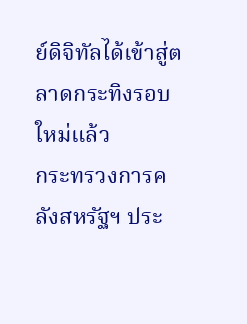ย์ดิจิทัลได้เข้าสู่ตลาดกระทิงรอบใหม่แล้ว
กระทรวงการคลังสหรัฐฯ ประ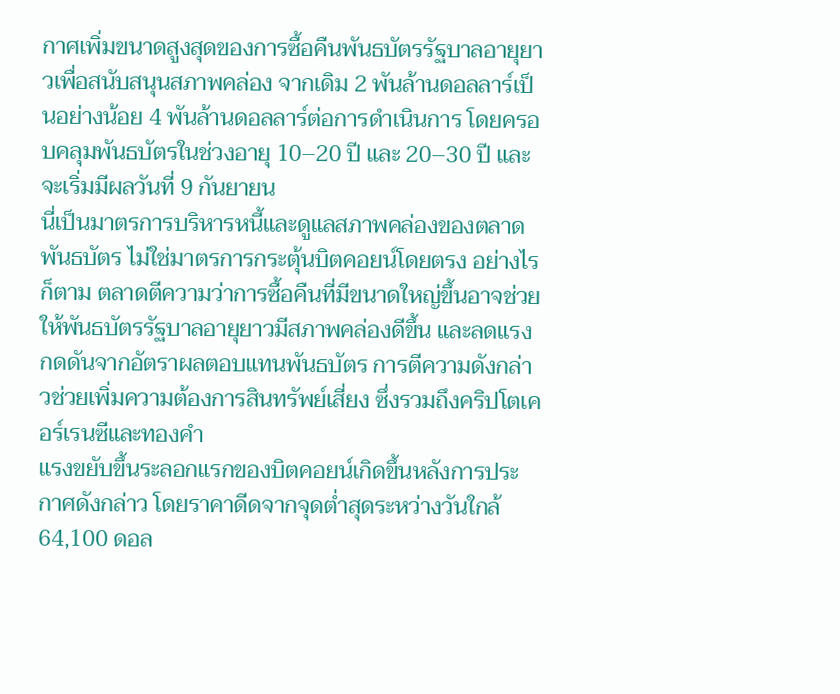กาศเพิ่มขนาดสูงสุดของการซื้อคืนพันธบัตรรัฐบาลอายุยาวเพื่อสนับสนุนสภาพคล่อง จากเดิม 2 พันล้านดอลลาร์เป็นอย่างน้อย 4 พันล้านดอลลาร์ต่อการดำเนินการ โดยครอบคลุมพันธบัตรในช่วงอายุ 10–20 ปี และ 20–30 ปี และจะเริ่มมีผลวันที่ 9 กันยายน
นี่เป็นมาตรการบริหารหนี้และดูแลสภาพคล่องของตลาดพันธบัตร ไม่ใช่มาตรการกระตุ้นบิตคอยน์โดยตรง อย่างไรก็ตาม ตลาดตีความว่าการซื้อคืนที่มีขนาดใหญ่ขึ้นอาจช่วยให้พันธบัตรรัฐบาลอายุยาวมีสภาพคล่องดีขึ้น และลดแรงกดดันจากอัตราผลตอบแทนพันธบัตร การตีความดังกล่าวช่วยเพิ่มความต้องการสินทรัพย์เสี่ยง ซึ่งรวมถึงคริปโตเคอร์เรนซีและทองคำ
แรงขยับขึ้นระลอกแรกของบิตคอยน์เกิดขึ้นหลังการประกาศดังกล่าว โดยราคาดีดจากจุดต่ำสุดระหว่างวันใกล้ 64,100 ดอล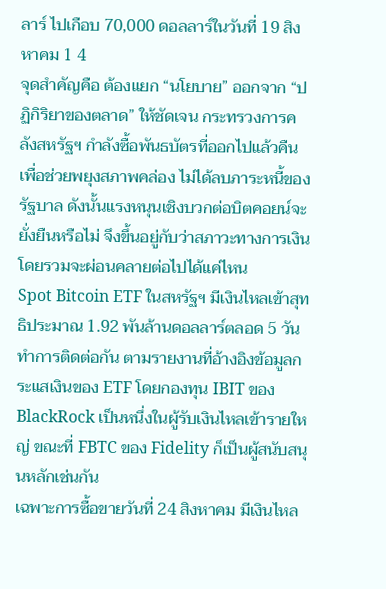ลาร์ ไปเกือบ 70,000 ดอลลาร์ในวันที่ 19 สิงหาคม 1 4
จุดสำคัญคือ ต้องแยก “นโยบาย” ออกจาก “ปฏิกิริยาของตลาด” ให้ชัดเจน กระทรวงการคลังสหรัฐฯ กำลังซื้อพันธบัตรที่ออกไปแล้วคืนเพื่อช่วยพยุงสภาพคล่อง ไม่ได้ลบภาระหนี้ของรัฐบาล ดังนั้นแรงหนุนเชิงบวกต่อบิตคอยน์จะยั่งยืนหรือไม่ จึงขึ้นอยู่กับว่าสภาวะทางการเงินโดยรวมจะผ่อนคลายต่อไปได้แค่ไหน
Spot Bitcoin ETF ในสหรัฐฯ มีเงินไหลเข้าสุทธิประมาณ 1.92 พันล้านดอลลาร์ตลอด 5 วันทำการติดต่อกัน ตามรายงานที่อ้างอิงข้อมูลกระแสเงินของ ETF โดยกองทุน IBIT ของ BlackRock เป็นหนึ่งในผู้รับเงินไหลเข้ารายใหญ่ ขณะที่ FBTC ของ Fidelity ก็เป็นผู้สนับสนุนหลักเช่นกัน
เฉพาะการซื้อขายวันที่ 24 สิงหาคม มีเงินไหล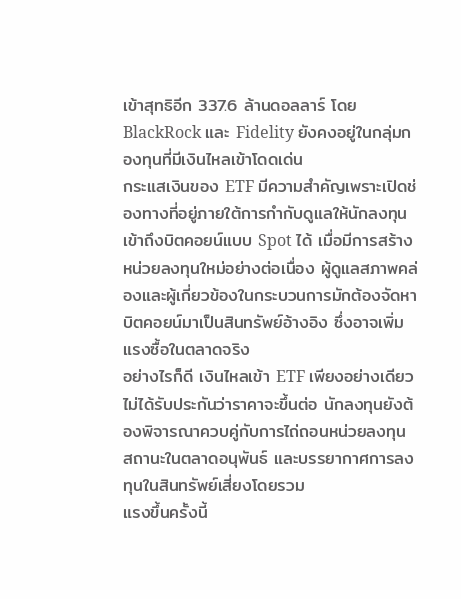เข้าสุทธิอีก 337.6 ล้านดอลลาร์ โดย BlackRock และ Fidelity ยังคงอยู่ในกลุ่มกองทุนที่มีเงินไหลเข้าโดดเด่น
กระแสเงินของ ETF มีความสำคัญเพราะเปิดช่องทางที่อยู่ภายใต้การกำกับดูแลให้นักลงทุนเข้าถึงบิตคอยน์แบบ Spot ได้ เมื่อมีการสร้างหน่วยลงทุนใหม่อย่างต่อเนื่อง ผู้ดูแลสภาพคล่องและผู้เกี่ยวข้องในกระบวนการมักต้องจัดหาบิตคอยน์มาเป็นสินทรัพย์อ้างอิง ซึ่งอาจเพิ่มแรงซื้อในตลาดจริง
อย่างไรก็ดี เงินไหลเข้า ETF เพียงอย่างเดียวไม่ได้รับประกันว่าราคาจะขึ้นต่อ นักลงทุนยังต้องพิจารณาควบคู่กับการไถ่ถอนหน่วยลงทุน สถานะในตลาดอนุพันธ์ และบรรยากาศการลงทุนในสินทรัพย์เสี่ยงโดยรวม
แรงขึ้นครั้งนี้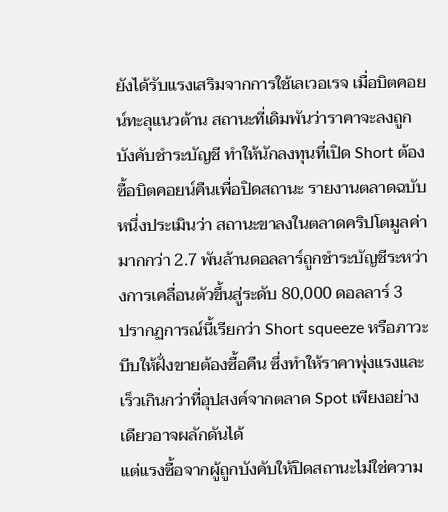ยังได้รับแรงเสริมจากการใช้เลเวอเรจ เมื่อบิตคอยน์ทะลุแนวต้าน สถานะที่เดิมพันว่าราคาจะลงถูกบังคับชำระบัญชี ทำให้นักลงทุนที่เปิด Short ต้องซื้อบิตคอยน์คืนเพื่อปิดสถานะ รายงานตลาดฉบับหนึ่งประเมินว่า สถานะขาลงในตลาดคริปโตมูลค่ามากกว่า 2.7 พันล้านดอลลาร์ถูกชำระบัญชีระหว่างการเคลื่อนตัวขึ้นสู่ระดับ 80,000 ดอลลาร์ 3
ปรากฏการณ์นี้เรียกว่า Short squeeze หรือภาวะบีบให้ฝั่งขายต้องซื้อคืน ซึ่งทำให้ราคาพุ่งแรงและเร็วเกินกว่าที่อุปสงค์จากตลาด Spot เพียงอย่างเดียวอาจผลักดันได้
แต่แรงซื้อจากผู้ถูกบังคับให้ปิดสถานะไม่ใช่ความ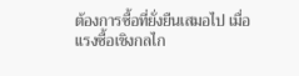ต้องการซื้อที่ยั่งยืนเสมอไป เมื่อแรงซื้อเชิงกลไก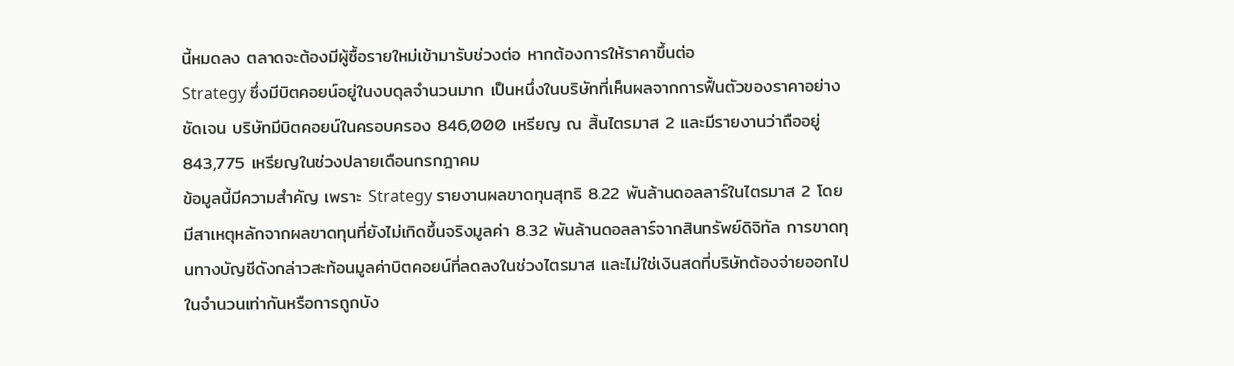นี้หมดลง ตลาดจะต้องมีผู้ซื้อรายใหม่เข้ามารับช่วงต่อ หากต้องการให้ราคาขึ้นต่อ
Strategy ซึ่งมีบิตคอยน์อยู่ในงบดุลจำนวนมาก เป็นหนึ่งในบริษัทที่เห็นผลจากการฟื้นตัวของราคาอย่างชัดเจน บริษัทมีบิตคอยน์ในครอบครอง 846,000 เหรียญ ณ สิ้นไตรมาส 2 และมีรายงานว่าถืออยู่ 843,775 เหรียญในช่วงปลายเดือนกรกฎาคม
ข้อมูลนี้มีความสำคัญ เพราะ Strategy รายงานผลขาดทุนสุทธิ 8.22 พันล้านดอลลาร์ในไตรมาส 2 โดยมีสาเหตุหลักจากผลขาดทุนที่ยังไม่เกิดขึ้นจริงมูลค่า 8.32 พันล้านดอลลาร์จากสินทรัพย์ดิจิทัล การขาดทุนทางบัญชีดังกล่าวสะท้อนมูลค่าบิตคอยน์ที่ลดลงในช่วงไตรมาส และไม่ใช่เงินสดที่บริษัทต้องจ่ายออกไปในจำนวนเท่ากันหรือการถูกบัง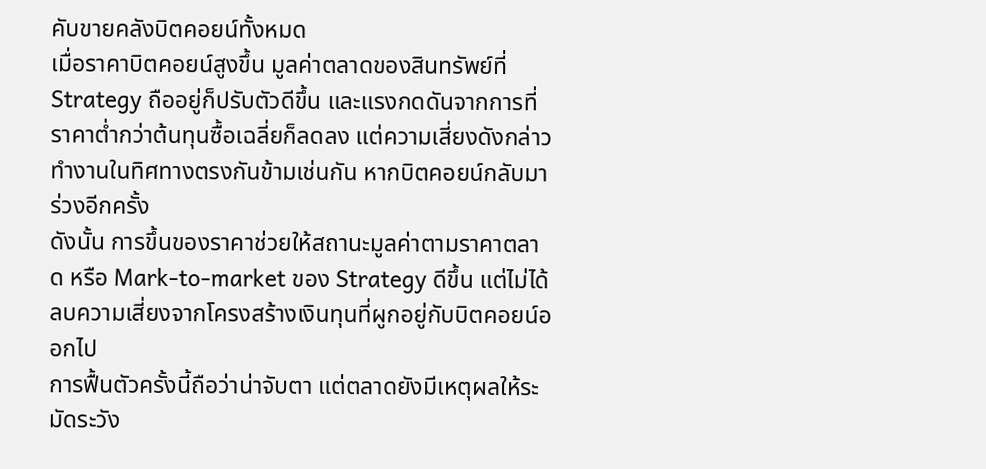คับขายคลังบิตคอยน์ทั้งหมด
เมื่อราคาบิตคอยน์สูงขึ้น มูลค่าตลาดของสินทรัพย์ที่ Strategy ถืออยู่ก็ปรับตัวดีขึ้น และแรงกดดันจากการที่ราคาต่ำกว่าต้นทุนซื้อเฉลี่ยก็ลดลง แต่ความเสี่ยงดังกล่าวทำงานในทิศทางตรงกันข้ามเช่นกัน หากบิตคอยน์กลับมาร่วงอีกครั้ง
ดังนั้น การขึ้นของราคาช่วยให้สถานะมูลค่าตามราคาตลาด หรือ Mark-to-market ของ Strategy ดีขึ้น แต่ไม่ได้ลบความเสี่ยงจากโครงสร้างเงินทุนที่ผูกอยู่กับบิตคอยน์ออกไป
การฟื้นตัวครั้งนี้ถือว่าน่าจับตา แต่ตลาดยังมีเหตุผลให้ระมัดระวัง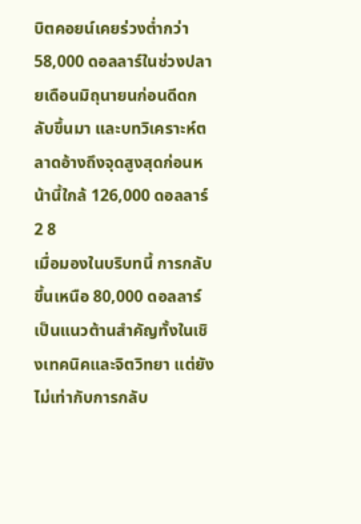บิตคอยน์เคยร่วงต่ำกว่า 58,000 ดอลลาร์ในช่วงปลายเดือนมิถุนายนก่อนดีดกลับขึ้นมา และบทวิเคราะห์ตลาดอ้างถึงจุดสูงสุดก่อนหน้านี้ใกล้ 126,000 ดอลลาร์ 2 8
เมื่อมองในบริบทนี้ การกลับขึ้นเหนือ 80,000 ดอลลาร์เป็นแนวต้านสำคัญทั้งในเชิงเทคนิคและจิตวิทยา แต่ยังไม่เท่ากับการกลับ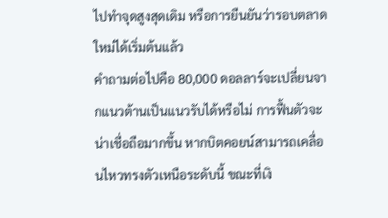ไปทำจุดสูงสุดเดิม หรือการยืนยันว่ารอบตลาดใหม่ได้เริ่มต้นแล้ว
คำถามต่อไปคือ 80,000 ดอลลาร์จะเปลี่ยนจากแนวต้านเป็นแนวรับได้หรือไม่ การฟื้นตัวจะน่าเชื่อถือมากขึ้น หากบิตคอยน์สามารถเคลื่อนไหวทรงตัวเหนือระดับนี้ ขณะที่เงิ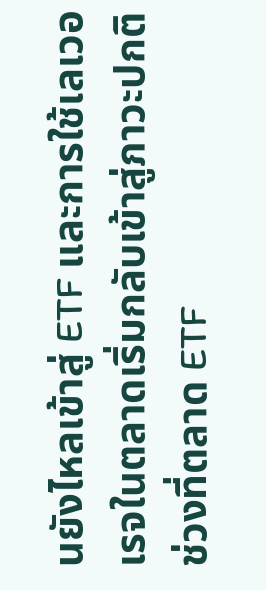นยังไหลเข้าสู่ ETF และการใช้เลเวอเรจในตลาดเริ่มกลับเข้าสู่ภาวะปกติ
ช่วงที่ตลาด ETF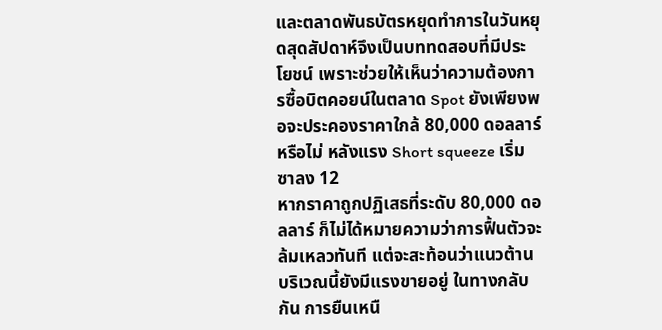และตลาดพันธบัตรหยุดทำการในวันหยุดสุดสัปดาห์จึงเป็นบททดสอบที่มีประโยชน์ เพราะช่วยให้เห็นว่าความต้องการซื้อบิตคอยน์ในตลาด Spot ยังเพียงพอจะประคองราคาใกล้ 80,000 ดอลลาร์หรือไม่ หลังแรง Short squeeze เริ่มซาลง 12
หากราคาถูกปฏิเสธที่ระดับ 80,000 ดอลลาร์ ก็ไม่ได้หมายความว่าการฟื้นตัวจะล้มเหลวทันที แต่จะสะท้อนว่าแนวต้านบริเวณนี้ยังมีแรงขายอยู่ ในทางกลับกัน การยืนเหนื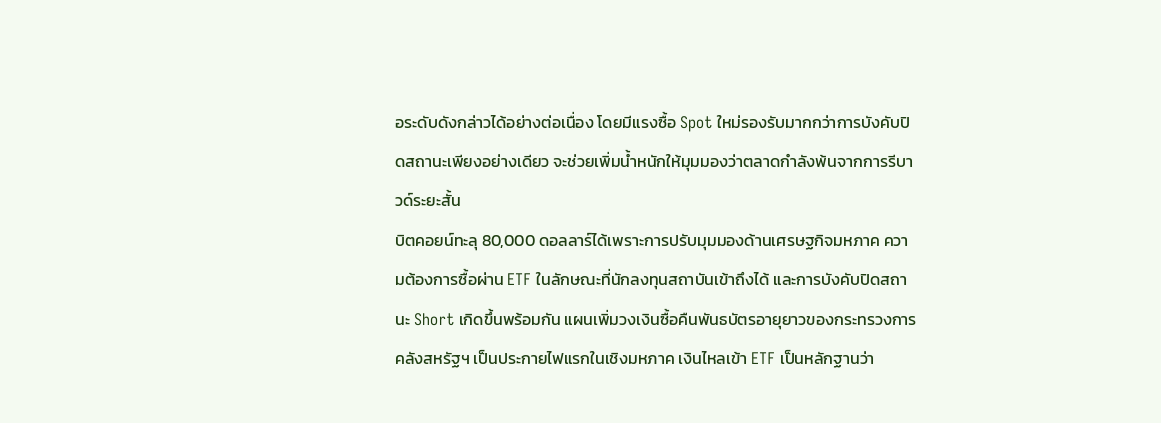อระดับดังกล่าวได้อย่างต่อเนื่อง โดยมีแรงซื้อ Spot ใหม่รองรับมากกว่าการบังคับปิดสถานะเพียงอย่างเดียว จะช่วยเพิ่มน้ำหนักให้มุมมองว่าตลาดกำลังพ้นจากการรีบาวด์ระยะสั้น
บิตคอยน์ทะลุ 80,000 ดอลลาร์ได้เพราะการปรับมุมมองด้านเศรษฐกิจมหภาค ความต้องการซื้อผ่าน ETF ในลักษณะที่นักลงทุนสถาบันเข้าถึงได้ และการบังคับปิดสถานะ Short เกิดขึ้นพร้อมกัน แผนเพิ่มวงเงินซื้อคืนพันธบัตรอายุยาวของกระทรวงการคลังสหรัฐฯ เป็นประกายไฟแรกในเชิงมหภาค เงินไหลเข้า ETF เป็นหลักฐานว่า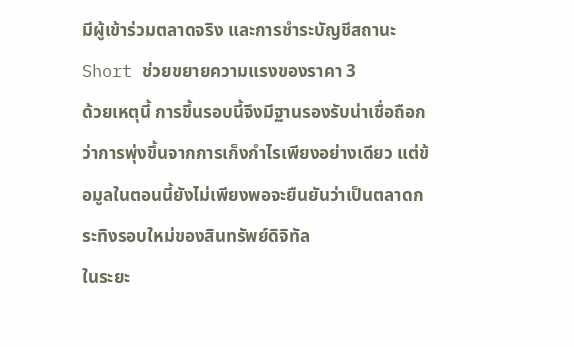มีผู้เข้าร่วมตลาดจริง และการชำระบัญชีสถานะ Short ช่วยขยายความแรงของราคา 3
ด้วยเหตุนี้ การขึ้นรอบนี้จึงมีฐานรองรับน่าเชื่อถือกว่าการพุ่งขึ้นจากการเก็งกำไรเพียงอย่างเดียว แต่ข้อมูลในตอนนี้ยังไม่เพียงพอจะยืนยันว่าเป็นตลาดกระทิงรอบใหม่ของสินทรัพย์ดิจิทัล
ในระยะ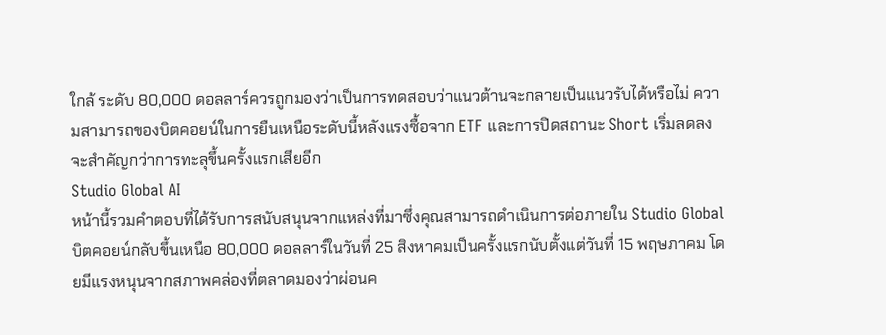ใกล้ ระดับ 80,000 ดอลลาร์ควรถูกมองว่าเป็นการทดสอบว่าแนวต้านจะกลายเป็นแนวรับได้หรือไม่ ความสามารถของบิตคอยน์ในการยืนเหนือระดับนี้หลังแรงซื้อจาก ETF และการปิดสถานะ Short เริ่มลดลง จะสำคัญกว่าการทะลุขึ้นครั้งแรกเสียอีก
Studio Global AI
หน้านี้รวมคำตอบที่ได้รับการสนับสนุนจากแหล่งที่มาซึ่งคุณสามารถดำเนินการต่อภายใน Studio Global
บิตคอยน์กลับขึ้นเหนือ 80,000 ดอลลาร์ในวันที่ 25 สิงหาคมเป็นครั้งแรกนับตั้งแต่วันที่ 15 พฤษภาคม โดยมีแรงหนุนจากสภาพคล่องที่ตลาดมองว่าผ่อนค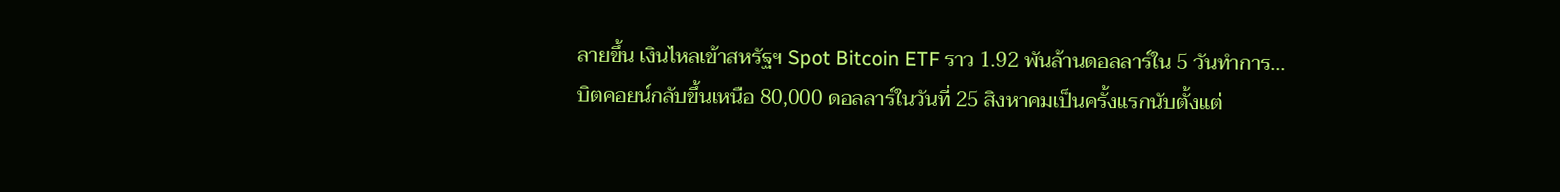ลายขึ้น เงินไหลเข้าสหรัฐฯ Spot Bitcoin ETF ราว 1.92 พันล้านดอลลาร์ใน 5 วันทำการ...
บิตคอยน์กลับขึ้นเหนือ 80,000 ดอลลาร์ในวันที่ 25 สิงหาคมเป็นครั้งแรกนับตั้งแต่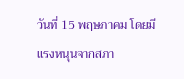วันที่ 15 พฤษภาคม โดยมีแรงหนุนจากสภา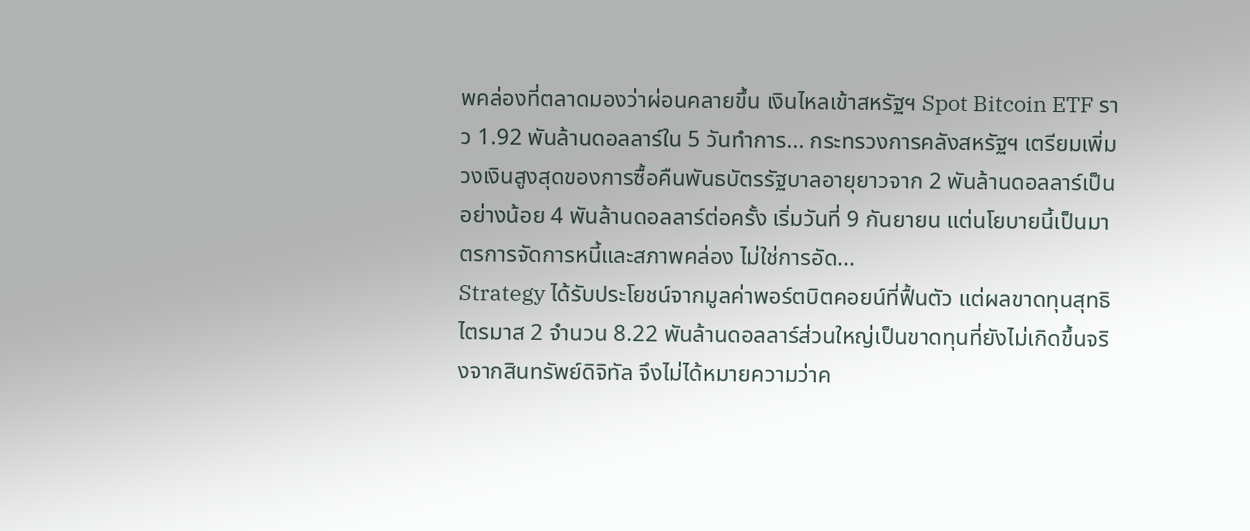พคล่องที่ตลาดมองว่าผ่อนคลายขึ้น เงินไหลเข้าสหรัฐฯ Spot Bitcoin ETF ราว 1.92 พันล้านดอลลาร์ใน 5 วันทำการ... กระทรวงการคลังสหรัฐฯ เตรียมเพิ่มวงเงินสูงสุดของการซื้อคืนพันธบัตรรัฐบาลอายุยาวจาก 2 พันล้านดอลลาร์เป็นอย่างน้อย 4 พันล้านดอลลาร์ต่อครั้ง เริ่มวันที่ 9 กันยายน แต่นโยบายนี้เป็นมาตรการจัดการหนี้และสภาพคล่อง ไม่ใช่การอัด...
Strategy ได้รับประโยชน์จากมูลค่าพอร์ตบิตคอยน์ที่ฟื้นตัว แต่ผลขาดทุนสุทธิไตรมาส 2 จำนวน 8.22 พันล้านดอลลาร์ส่วนใหญ่เป็นขาดทุนที่ยังไม่เกิดขึ้นจริงจากสินทรัพย์ดิจิทัล จึงไม่ได้หมายความว่าค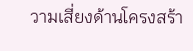วามเสี่ยงด้านโครงสร้า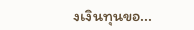งเงินทุนขอ...